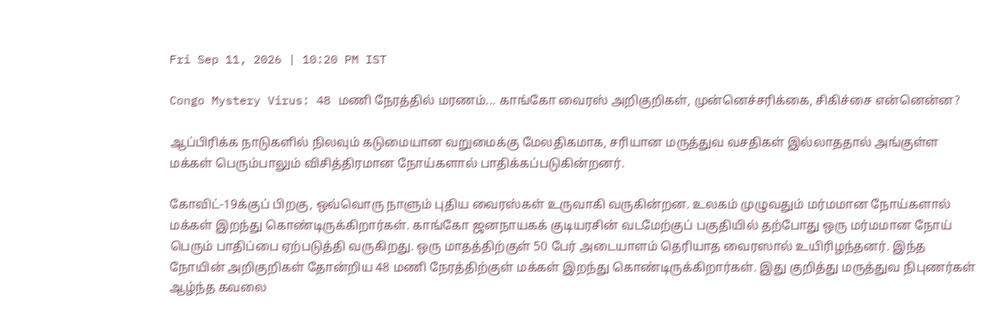Fri Sep 11, 2026 | 10:20 PM IST

Congo Mystery Virus: 48 மணி நேரத்தில் மரணம்... காங்கோ வைரஸ் அறிகுறிகள், முன்னெச்சரிக்கை, சிகிச்சை என்னென்ன?

ஆப்பிரிக்க நாடுகளில் நிலவும் கடுமையான வறுமைக்கு மேலதிகமாக, சரியான மருத்துவ வசதிகள் இல்லாததால் அங்குள்ள மக்கள் பெரும்பாலும் விசித்திரமான நோய்களால் பாதிக்கப்படுகின்றனர்.

கோவிட்-19க்குப் பிறகு, ஒவ்வொரு நாளும் புதிய வைரஸ்கள் உருவாகி வருகின்றன. உலகம் முழுவதும் மர்மமான நோய்களால் மக்கள் இறந்து கொண்டிருக்கிறார்கள். காங்கோ ஜனநாயகக் குடியரசின் வடமேற்குப் பகுதியில் தற்போது ஒரு மர்மமான நோய் பெரும் பாதிப்பை ஏற்படுத்தி வருகிறது. ஒரு மாதத்திற்குள் 50 பேர் அடையாளம் தெரியாத வைரஸால் உயிரிழந்தனர். இந்த நோயின் அறிகுறிகள் தோன்றிய 48 மணி நேரத்திற்குள் மக்கள் இறந்து கொண்டிருக்கிறார்கள். இது குறித்து மருத்துவ நிபுணர்கள் ஆழ்ந்த கவலை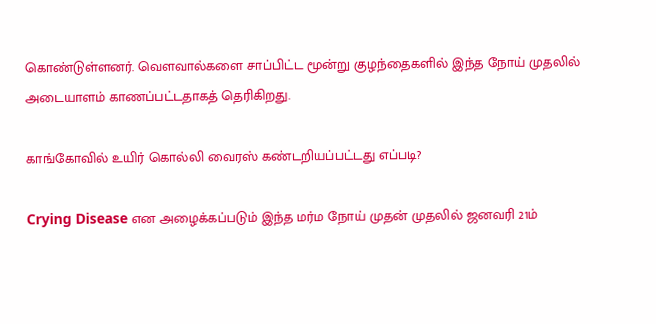கொண்டுள்ளனர். வௌவால்களை சாப்பிட்ட மூன்று குழந்தைகளில் இந்த நோய் முதலில் அடையாளம் காணப்பட்டதாகத் தெரிகிறது.

காங்கோவில் உயிர் கொல்லி வைரஸ் கண்டறியப்பட்டது எப்படி?

Crying Disease என அழைக்கப்படும் இந்த மர்ம நோய் முதன் முதலில் ஜனவரி 21ம்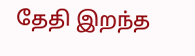தேதி இறந்த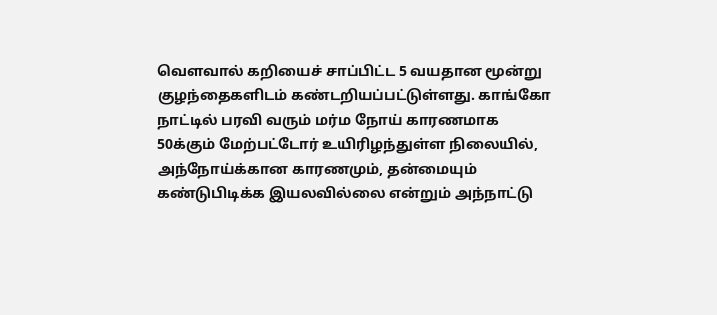வெளவால் கறியைச் சாப்பிட்ட 5 வயதான மூன்று குழந்தைகளிடம் கண்டறியப்பட்டுள்ளது. காங்கோ நாட்டில் பரவி வரும் மர்ம நோய் காரணமாக 50க்கும் மேற்பட்டோர் உயிரிழந்துள்ள நிலையில், அந்நோய்க்கான காரணமும், தன்மையும் கண்டுபிடிக்க இயலவில்லை என்றும் அந்நாட்டு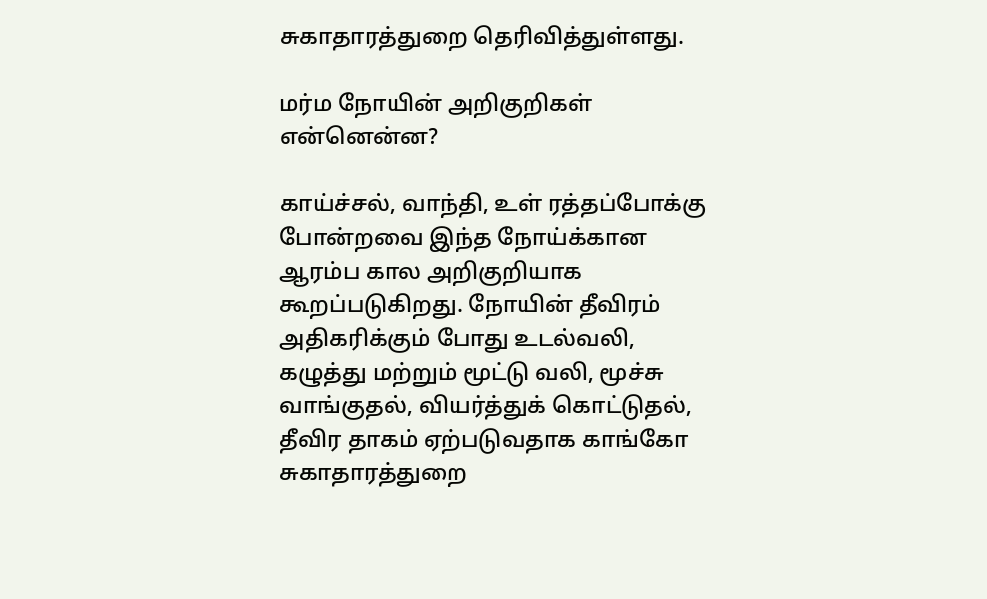சுகாதாரத்துறை தெரிவித்துள்ளது.

மர்ம நோயின் அறிகுறிகள் என்னென்ன?

காய்ச்சல், வாந்தி, உள் ரத்தப்போக்கு போன்றவை இந்த நோய்க்கான ஆரம்ப கால அறிகுறியாக கூறப்படுகிறது. நோயின் தீவிரம் அதிகரிக்கும் போது உடல்வலி, கழுத்து மற்றும் மூட்டு வலி, மூச்சு வாங்குதல், வியர்த்துக் கொட்டுதல், தீவிர தாகம் ஏற்படுவதாக காங்கோ சுகாதாரத்துறை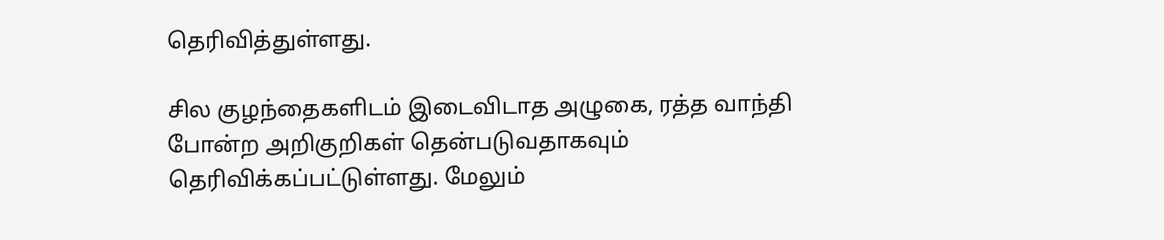தெரிவித்துள்ளது.

சில குழந்தைகளிடம் இடைவிடாத அழுகை, ரத்த வாந்தி போன்ற அறிகுறிகள் தென்படுவதாகவும் தெரிவிக்கப்பட்டுள்ளது. மேலும்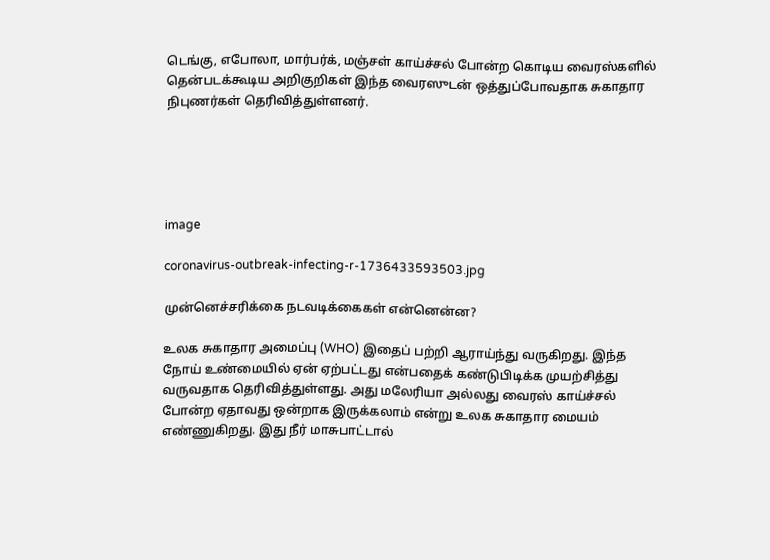டெங்கு, எபோலா, மார்பர்க், மஞ்சள் காய்ச்சல் போன்ற கொடிய வைரஸ்களில் தென்படக்கூடிய அறிகுறிகள் இந்த வைரஸுடன் ஒத்துப்போவதாக சுகாதார நிபுணர்கள் தெரிவித்துள்ளனர்.





image

coronavirus-outbreak-infecting-r-1736433593503.jpg

முன்னெச்சரிக்கை நடவடிக்கைகள் என்னென்ன?

உலக சுகாதார அமைப்பு (WHO) இதைப் பற்றி ஆராய்ந்து வருகிறது. இந்த நோய் உண்மையில் ஏன் ஏற்பட்டது என்பதைக் கண்டுபிடிக்க முயற்சித்து வருவதாக தெரிவித்துள்ளது. அது மலேரியா அல்லது வைரஸ் காய்ச்சல் போன்ற ஏதாவது ஒன்றாக இருக்கலாம் என்று உலக சுகாதார மையம் எண்ணுகிறது. இது நீர் மாசுபாட்டால்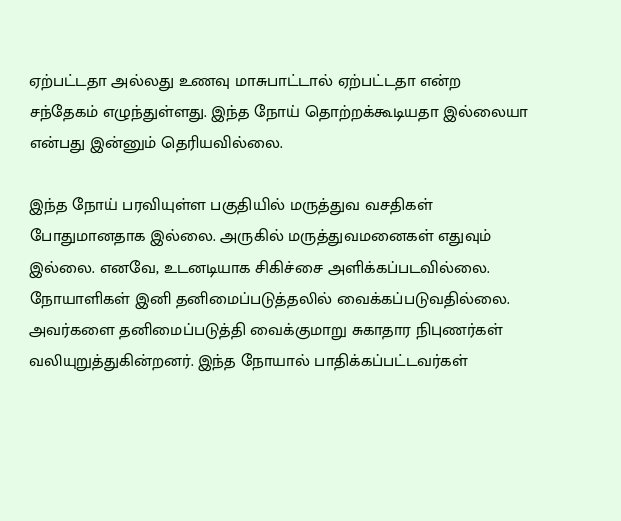ஏற்பட்டதா அல்லது உணவு மாசுபாட்டால் ஏற்பட்டதா என்ற சந்தேகம் எழுந்துள்ளது. இந்த நோய் தொற்றக்கூடியதா இல்லையா என்பது இன்னும் தெரியவில்லை.

இந்த நோய் பரவியுள்ள பகுதியில் மருத்துவ வசதிகள் போதுமானதாக இல்லை. அருகில் மருத்துவமனைகள் எதுவும் இல்லை. எனவே, உடனடியாக சிகிச்சை அளிக்கப்படவில்லை. நோயாளிகள் இனி தனிமைப்படுத்தலில் வைக்கப்படுவதில்லை. அவர்களை தனிமைப்படுத்தி வைக்குமாறு சுகாதார நிபுணர்கள் வலியுறுத்துகின்றனர். இந்த நோயால் பாதிக்கப்பட்டவர்கள்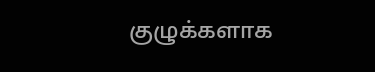குழுக்களாக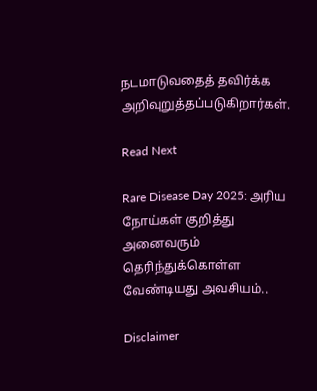நடமாடுவதைத் தவிர்க்க அறிவுறுத்தப்படுகிறார்கள்.

Read Next

Rare Disease Day 2025: அரிய நோய்கள் குறித்து அனைவரும் தெரிந்துக்கொள்ள வேண்டியது அவசியம்..

Disclaimer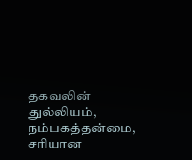தகவலின் துல்லியம், நம்பகத்தன்மை, சரியான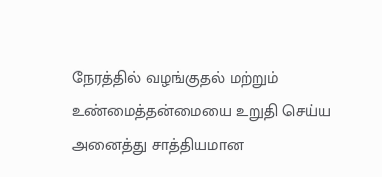நேரத்தில் வழங்குதல் மற்றும் உண்மைத்தன்மையை உறுதி செய்ய அனைத்து சாத்தியமான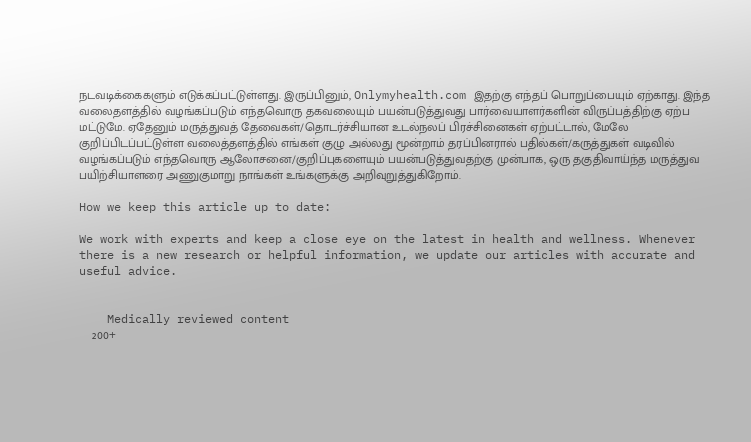நடவடிக்கைகளும் எடுக்கப்பட்டுள்ளது. இருப்பினும், Onlymyhealth.com இதற்கு எந்தப் பொறுப்பையும் ஏற்காது. இந்த வலைதளத்தில் வழங்கப்படும் எந்தவொரு தகவலையும் பயன்படுத்துவது பார்வையாளர்களின் விருப்பத்திற்கு ஏற்ப மட்டுமே. ஏதேனும் மருத்துவத் தேவைகள்/தொடர்ச்சியான உடல்நலப் பிரச்சினைகள் ஏற்பட்டால், மேலே குறிப்பிடப்பட்டுள்ள வலைத்தளத்தில் எங்கள் குழு அல்லது மூன்றாம் தரப்பினரால் பதில்கள்/கருத்துகள் வடிவில் வழங்கப்படும் எந்தவொரு ஆலோசனை/குறிப்புகளையும் பயன்படுத்துவதற்கு முன்பாக, ஒரு தகுதிவாய்ந்த மருத்துவ பயிற்சியாளரை அணுகுமாறு நாங்கள் உங்களுக்கு அறிவுறுத்துகிறோம்.

How we keep this article up to date:

We work with experts and keep a close eye on the latest in health and wellness. Whenever there is a new research or helpful information, we update our articles with accurate and useful advice.


    Medically reviewed content
    200+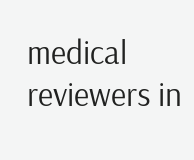medical reviewers in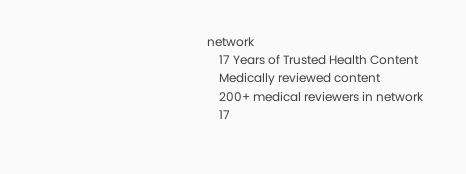network
    17 Years of Trusted Health Content
    Medically reviewed content
    200+ medical reviewers in network
    17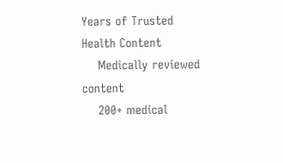Years of Trusted Health Content
    Medically reviewed content
    200+ medical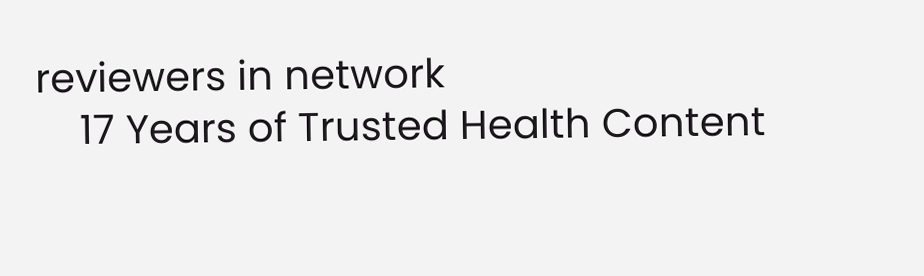reviewers in network
    17 Years of Trusted Health Content